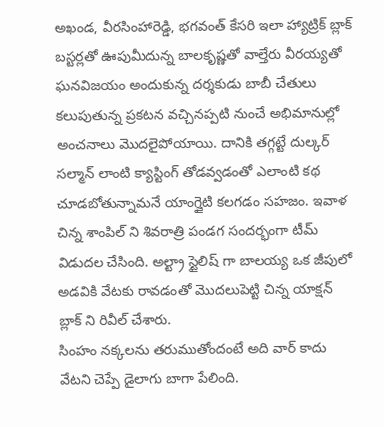అఖండ, వీరసింహారెడ్డి, భగవంత్ కేసరి ఇలా హ్యాట్రిక్ బ్లాక్ బస్టర్లతో ఊపుమీదున్న బాలకృష్ణతో వాల్తేరు వీరయ్యతో ఘనవిజయం అందుకున్న దర్శకుడు బాబీ చేతులు కలుపుతున్న ప్రకటన వచ్చినప్పటి నుంచే అభిమానుల్లో అంచనాలు మొదలైపోయాయి. దానికి తగ్గట్టే దుల్కర్ సల్మాన్ లాంటి క్యాస్టింగ్ తోడవ్వడంతో ఎలాంటి కథ చూడబోతున్నామనే యాంగ్జైటి కలగడం సహజం. ఇవాళ చిన్న శాంపిల్ ని శివరాత్రి పండగ సందర్భంగా టీమ్ విడుదల చేసింది. అల్ట్రా స్టైలిష్ గా బాలయ్య ఒక జీపులో అడవికి వేటకు రావడంతో మొదలుపెట్టి చిన్న యాక్షన్ బ్లాక్ ని రివీల్ చేశారు.
సింహం నక్కలను తరుముతోందంటే అది వార్ కాదు వేటని చెప్పే డైలాగు బాగా పేలింది.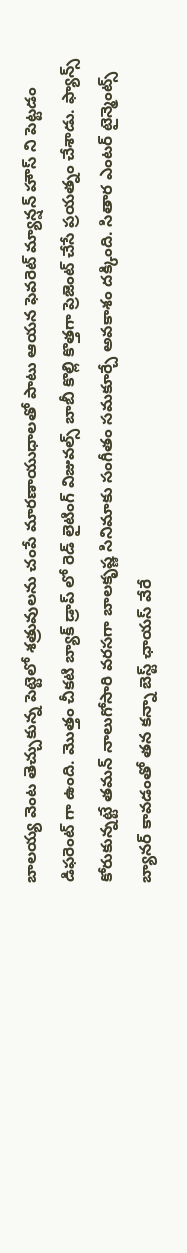బాలయ్య వెంట తెచ్చుకున్న పెట్టెలో శత్రువులను చంపే మారణాయుధాలతో పాటు ఆయన ఫెవరెట్ మ్యాన్షన్ హౌస్ ని పెట్టడం డిఫరెంట్ గా ఉంది. మొత్తం చీకటి బ్యాక్ డ్రాప్ లో రెడ్ లైటింగ్ విజువల్స్ బాబీ కొల్లి కొత్తగా ప్రెజెంట్ చేసే ప్రయత్నం చేశాడు. ఫ్యాన్స్ కోరుకున్నట్టే తమన్ నాలుగోసారి వరసగా బాలకృష్ణ సినిమాకు సంగీతం సమకూర్చే అవకాశం దక్కింది. సితార ఎంటర్ టైన్మెంట్స్ బ్యానర్ కావడంతో తన కన్నా బెస్ట్ ఛాయస్ వేరే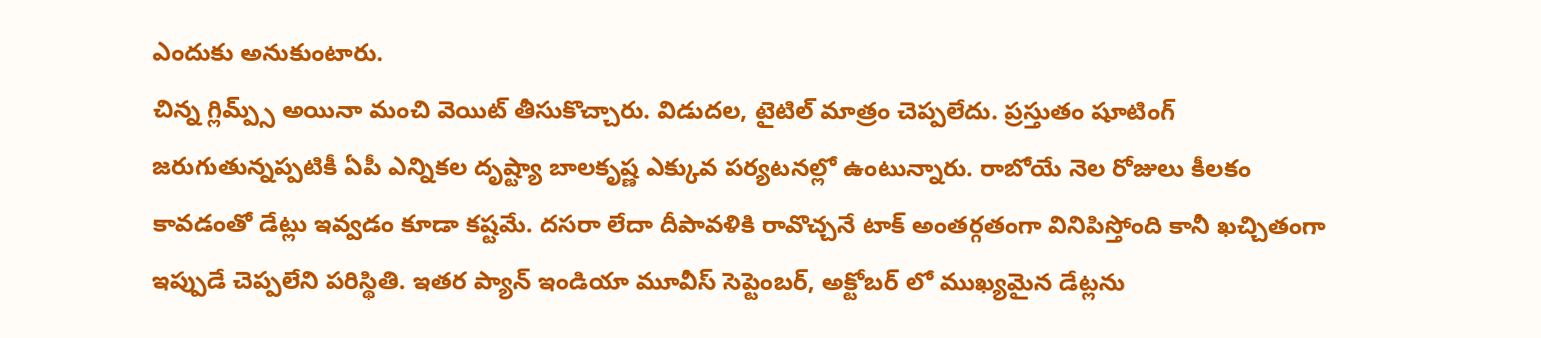ఎందుకు అనుకుంటారు.
చిన్న గ్లిమ్ప్స్ అయినా మంచి వెయిట్ తీసుకొచ్చారు. విడుదల, టైటిల్ మాత్రం చెప్పలేదు. ప్రస్తుతం షూటింగ్ జరుగుతున్నప్పటికీ ఏపీ ఎన్నికల దృష్ట్యా బాలకృష్ణ ఎక్కువ పర్యటనల్లో ఉంటున్నారు. రాబోయే నెల రోజులు కీలకం కావడంతో డేట్లు ఇవ్వడం కూడా కష్టమే. దసరా లేదా దీపావళికి రావొచ్చనే టాక్ అంతర్గతంగా వినిపిస్తోంది కానీ ఖచ్చితంగా ఇప్పుడే చెప్పలేని పరిస్థితి. ఇతర ప్యాన్ ఇండియా మూవీస్ సెప్టెంబర్, అక్టోబర్ లో ముఖ్యమైన డేట్లను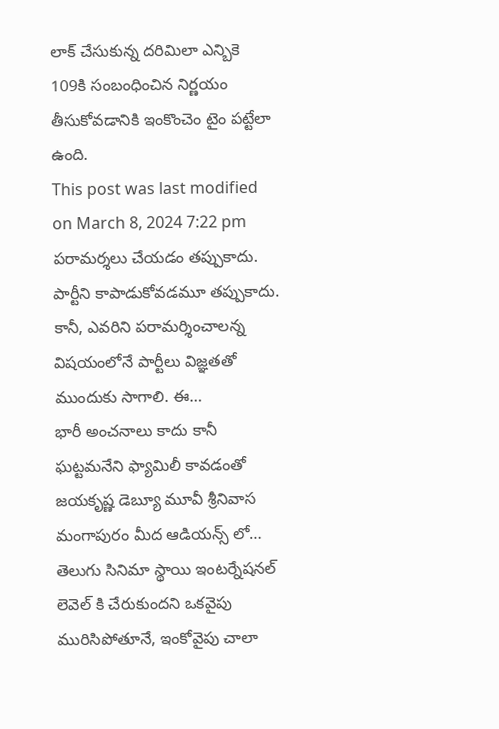లాక్ చేసుకున్న దరిమిలా ఎన్బికె 109కి సంబంధించిన నిర్ణయం తీసుకోవడానికి ఇంకొంచెం టైం పట్టేలా ఉంది.
This post was last modified on March 8, 2024 7:22 pm
పరామర్శలు చేయడం తప్పుకాదు. పార్టీని కాపాడుకోవడమూ తప్పుకాదు. కానీ, ఎవరిని పరామర్శించాలన్న విషయంలోనే పార్టీలు విజ్ఞతతో ముందుకు సాగాలి. ఈ…
భారీ అంచనాలు కాదు కానీ ఘట్టమనేని ఫ్యామిలీ కావడంతో జయకృష్ణ డెబ్యూ మూవీ శ్రీనివాస మంగాపురం మీద ఆడియన్స్ లో…
తెలుగు సినిమా స్థాయి ఇంటర్నేషనల్ లెవెల్ కి చేరుకుందని ఒకవైపు మురిసిపోతూనే, ఇంకోవైపు చాలా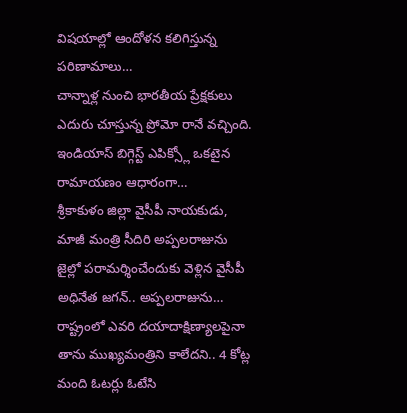విషయాల్లో ఆందోళన కలిగిస్తున్న పరిణామాలు…
చాన్నాళ్ల నుంచి భారతీయ ప్రేక్షకులు ఎదురు చూస్తున్న ప్రోమో రానే వచ్చింది. ఇండియాస్ బిగ్గెస్ట్ ఎపిక్స్లో ఒకటైన రామాయణం ఆధారంగా…
శ్రీకాకుళం జిల్లా వైసీపీ నాయకుడు, మాజీ మంత్రి సీదిరి అప్పలరాజును జైల్లో పరామర్శించేందుకు వెళ్లిన వైసీపీ అధినేత జగన్.. అప్పలరాజును…
రాష్ట్రంలో ఎవరి దయాదాక్షిణ్యాలపైనా తాను ముఖ్యమంత్రిని కాలేదని.. 4 కోట్ల మంది ఓటర్లు ఓటేసి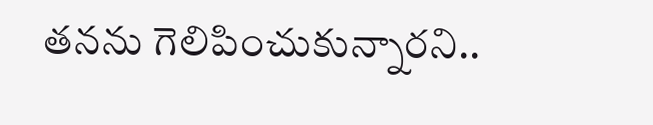తనను గెలిపించుకున్నారని..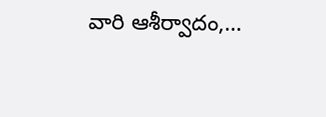వారి ఆశీర్వాదం,…